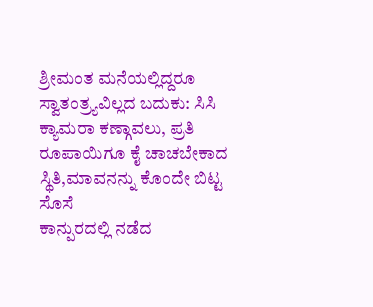ಶ್ರೀಮಂತ ಮನೆಯಲ್ಲಿದ್ದರೂ ಸ್ವಾತಂತ್ರ್ಯವಿಲ್ಲದ ಬದುಕು: ಸಿಸಿ ಕ್ಯಾಮರಾ ಕಣ್ಗಾವಲು, ಪ್ರತಿ ರೂಪಾಯಿಗೂ ಕೈ ಚಾಚಬೇಕಾದ ಸ್ಥಿತಿ,ಮಾವನನ್ನು ಕೊಂದೇ ಬಿಟ್ಟ ಸೊಸೆ
ಕಾನ್ಪುರದಲ್ಲಿ ನಡೆದ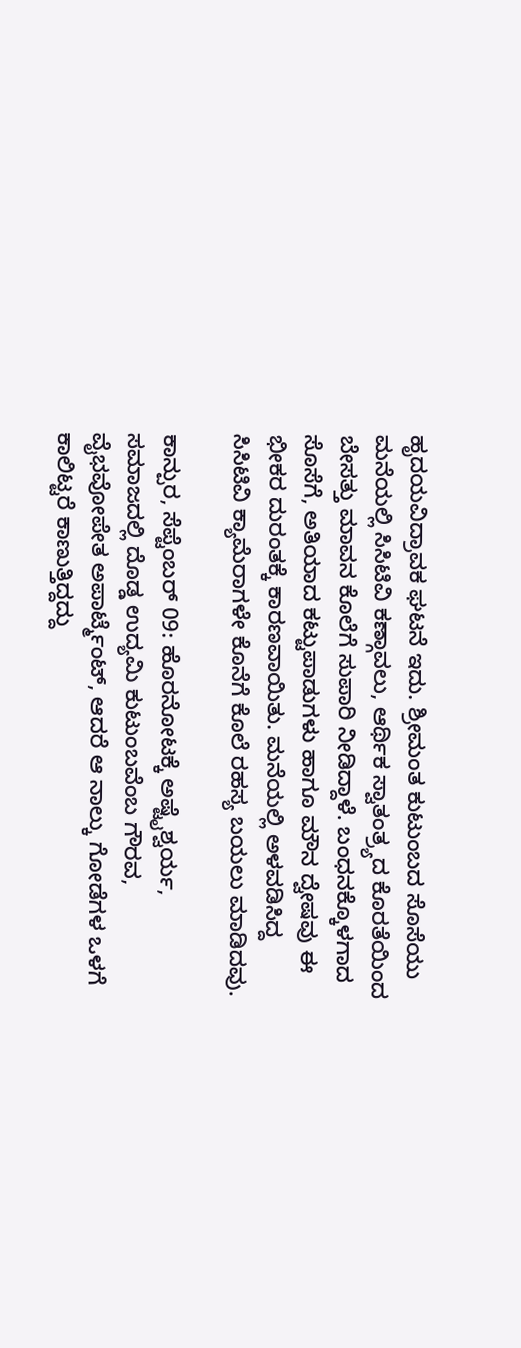ಹೃದಯವಿದ್ರಾವಕ ಘಟನೆ ಇದು. ಶ್ರೀಮಂತ ಕುಟುಂಬದ ಸೊಸೆಯು ಮನೆಯಲ್ಲಿ ಸಿಸಿಟಿವಿ ಕಣ್ಗಾವಲು, ಆರ್ಥಿಕ ಸ್ವಾತಂತ್ರ್ಯದ ಕೊರತೆಯಿಂದ ಬೇಸತ್ತು ಮಾವನ ಕೊಲೆಗೆ ಸುಪಾರಿ ನೀಡಿದ್ದಾಳೆ. ಬಂಧನಕ್ಕೊಳಗಾದ ಸೊಸೆಗೆ, ಅತಿಯಾದ ಕಟ್ಟುಪಾಡುಗಳು ಹಾಗೂ ಮೌನ ದ್ವೇಷವು ಈ ಭೀಕರ ದುರಂತಕ್ಕೆ ಕಾರಣವಾಯಿತು. ಮನೆಯಲ್ಲಿ ಅಳವಡಿಸಿದ್ದ ಸಿಸಿಟಿವಿ ಕ್ಯಾಮೆರಾಗಳೇ ಕೊನೆಗೆ ಕೊಲೆ ರಹಸ್ಯ ಬಯಲು ಮಾಡಿದವು.

ಕಾನ್ಪುರ, ಸೆಪ್ಟೆಂಬರ್ 09: ಹೊರನೋಟಕ್ಕೆ ಅಷ್ಟೈಶ್ವರ್ಯ, ಸಮಾಜದಲ್ಲಿ ದೊಡ್ಡ ಉದ್ಯಮಿ ಕುಟುಂಬವೆಂಬ ಗೌರವ, ವೈಭವೋಪೇತ ಅಪಾರ್ಟ್ಮೆಂಟ್, ಆದರೆ ಆ ನಾಲ್ಕು ಗೋಡೆಗಳ ಒಳಗೆ ಕಾಲಿಟ್ಟರೆ ಕಾಣುತ್ತಿದ್ದದ್ದು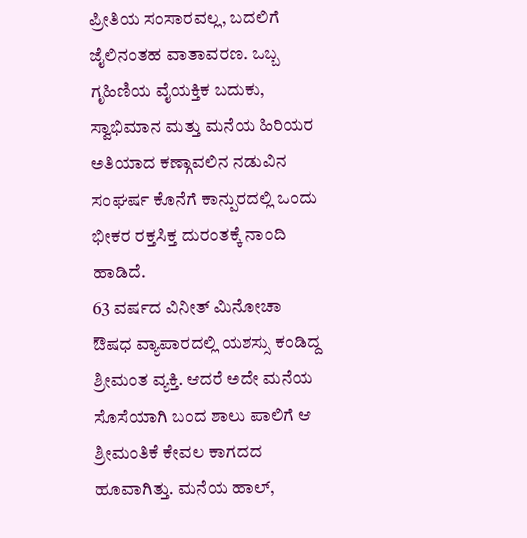ಪ್ರೀತಿಯ ಸಂಸಾರವಲ್ಲ, ಬದಲಿಗೆ ಜೈಲಿನಂತಹ ವಾತಾವರಣ. ಒಬ್ಬ ಗೃಹಿಣಿಯ ವೈಯಕ್ತಿಕ ಬದುಕು, ಸ್ವಾಭಿಮಾನ ಮತ್ತು ಮನೆಯ ಹಿರಿಯರ ಅತಿಯಾದ ಕಣ್ಗಾವಲಿನ ನಡುವಿನ ಸಂಘರ್ಷ ಕೊನೆಗೆ ಕಾನ್ಪುರದಲ್ಲಿ ಒಂದು ಭೀಕರ ರಕ್ತಸಿಕ್ತ ದುರಂತಕ್ಕೆ ನಾಂದಿ ಹಾಡಿದೆ.
63 ವರ್ಷದ ವಿನೀತ್ ಮಿನೋಚಾ ಔಷಧ ವ್ಯಾಪಾರದಲ್ಲಿ ಯಶಸ್ಸು ಕಂಡಿದ್ದ ಶ್ರೀಮಂತ ವ್ಯಕ್ತಿ. ಆದರೆ ಅದೇ ಮನೆಯ ಸೊಸೆಯಾಗಿ ಬಂದ ಶಾಲು ಪಾಲಿಗೆ ಆ ಶ್ರೀಮಂತಿಕೆ ಕೇವಲ ಕಾಗದದ ಹೂವಾಗಿತ್ತು. ಮನೆಯ ಹಾಲ್,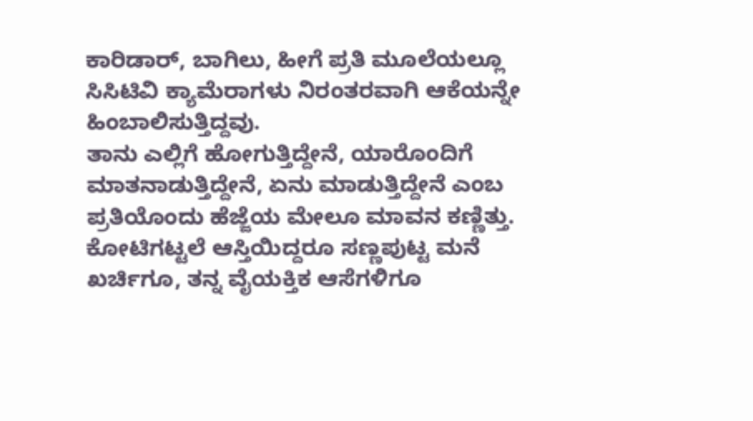ಕಾರಿಡಾರ್, ಬಾಗಿಲು, ಹೀಗೆ ಪ್ರತಿ ಮೂಲೆಯಲ್ಲೂ ಸಿಸಿಟಿವಿ ಕ್ಯಾಮೆರಾಗಳು ನಿರಂತರವಾಗಿ ಆಕೆಯನ್ನೇ ಹಿಂಬಾಲಿಸುತ್ತಿದ್ದವು.
ತಾನು ಎಲ್ಲಿಗೆ ಹೋಗುತ್ತಿದ್ದೇನೆ, ಯಾರೊಂದಿಗೆ ಮಾತನಾಡುತ್ತಿದ್ದೇನೆ, ಏನು ಮಾಡುತ್ತಿದ್ದೇನೆ ಎಂಬ ಪ್ರತಿಯೊಂದು ಹೆಜ್ಜೆಯ ಮೇಲೂ ಮಾವನ ಕಣ್ಣಿತ್ತು. ಕೋಟಿಗಟ್ಟಲೆ ಆಸ್ತಿಯಿದ್ದರೂ ಸಣ್ಣಪುಟ್ಟ ಮನೆ ಖರ್ಚಿಗೂ, ತನ್ನ ವೈಯಕ್ತಿಕ ಆಸೆಗಳಿಗೂ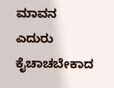ಮಾವನ ಎದುರು ಕೈಚಾಚಬೇಕಾದ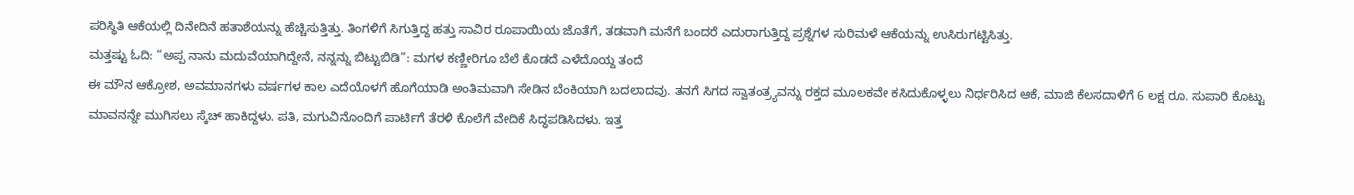ಪರಿಸ್ಥಿತಿ ಆಕೆಯಲ್ಲಿ ದಿನೇದಿನೆ ಹತಾಶೆಯನ್ನು ಹೆಚ್ಚಿಸುತ್ತಿತ್ತು. ತಿಂಗಳಿಗೆ ಸಿಗುತ್ತಿದ್ದ ಹತ್ತು ಸಾವಿರ ರೂಪಾಯಿಯ ಜೊತೆಗೆ, ತಡವಾಗಿ ಮನೆಗೆ ಬಂದರೆ ಎದುರಾಗುತ್ತಿದ್ದ ಪ್ರಶ್ನೆಗಳ ಸುರಿಮಳೆ ಆಕೆಯನ್ನು ಉಸಿರುಗಟ್ಟಿಸಿತ್ತು.
ಮತ್ತಷ್ಟು ಓದಿ: “ಅಪ್ಪ ನಾನು ಮದುವೆಯಾಗಿದ್ದೇನೆ, ನನ್ನನ್ನು ಬಿಟ್ಟುಬಿಡಿ”: ಮಗಳ ಕಣ್ಣೀರಿಗೂ ಬೆಲೆ ಕೊಡದೆ ಎಳೆದೊಯ್ದ ತಂದೆ
ಈ ಮೌನ ಆಕ್ರೋಶ, ಅವಮಾನಗಳು ವರ್ಷಗಳ ಕಾಲ ಎದೆಯೊಳಗೆ ಹೊಗೆಯಾಡಿ ಅಂತಿಮವಾಗಿ ಸೇಡಿನ ಬೆಂಕಿಯಾಗಿ ಬದಲಾದವು. ತನಗೆ ಸಿಗದ ಸ್ವಾತಂತ್ರ್ಯವನ್ನು ರಕ್ತದ ಮೂಲಕವೇ ಕಸಿದುಕೊಳ್ಳಲು ನಿರ್ಧರಿಸಿದ ಆಕೆ, ಮಾಜಿ ಕೆಲಸದಾಳಿಗೆ 6 ಲಕ್ಷ ರೂ. ಸುಪಾರಿ ಕೊಟ್ಟು ಮಾವನನ್ನೇ ಮುಗಿಸಲು ಸ್ಕೆಚ್ ಹಾಕಿದ್ದಳು. ಪತಿ, ಮಗುವಿನೊಂದಿಗೆ ಪಾರ್ಟಿಗೆ ತೆರಳಿ ಕೊಲೆಗೆ ವೇದಿಕೆ ಸಿದ್ಧಪಡಿಸಿದಳು. ಇತ್ತ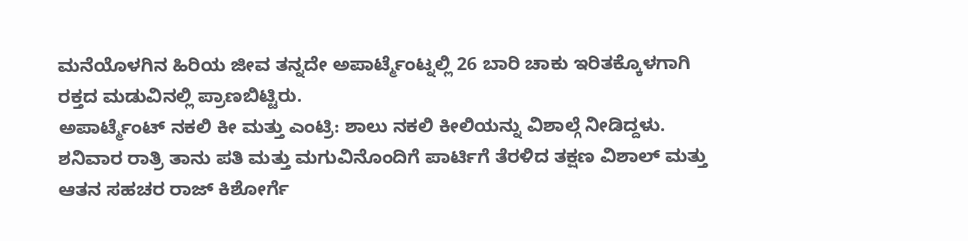ಮನೆಯೊಳಗಿನ ಹಿರಿಯ ಜೀವ ತನ್ನದೇ ಅಪಾರ್ಟ್ಮೆಂಟ್ನಲ್ಲಿ 26 ಬಾರಿ ಚಾಕು ಇರಿತಕ್ಕೊಳಗಾಗಿ ರಕ್ತದ ಮಡುವಿನಲ್ಲಿ ಪ್ರಾಣಬಿಟ್ಟಿರು.
ಅಪಾರ್ಟ್ಮೆಂಟ್ ನಕಲಿ ಕೀ ಮತ್ತು ಎಂಟ್ರಿ: ಶಾಲು ನಕಲಿ ಕೀಲಿಯನ್ನು ವಿಶಾಲ್ಗೆ ನೀಡಿದ್ದಳು. ಶನಿವಾರ ರಾತ್ರಿ ತಾನು ಪತಿ ಮತ್ತು ಮಗುವಿನೊಂದಿಗೆ ಪಾರ್ಟಿಗೆ ತೆರಳಿದ ತಕ್ಷಣ ವಿಶಾಲ್ ಮತ್ತು ಆತನ ಸಹಚರ ರಾಜ್ ಕಿಶೋರ್ಗೆ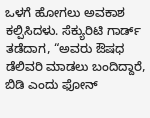ಒಳಗೆ ಹೋಗಲು ಅವಕಾಶ ಕಲ್ಪಿಸಿದಳು. ಸೆಕ್ಯುರಿಟಿ ಗಾರ್ಡ್ ತಡೆದಾಗ, “ಅವರು ಔಷಧ ಡೆಲಿವರಿ ಮಾಡಲು ಬಂದಿದ್ದಾರೆ, ಬಿಡಿ ಎಂದು ಫೋನ್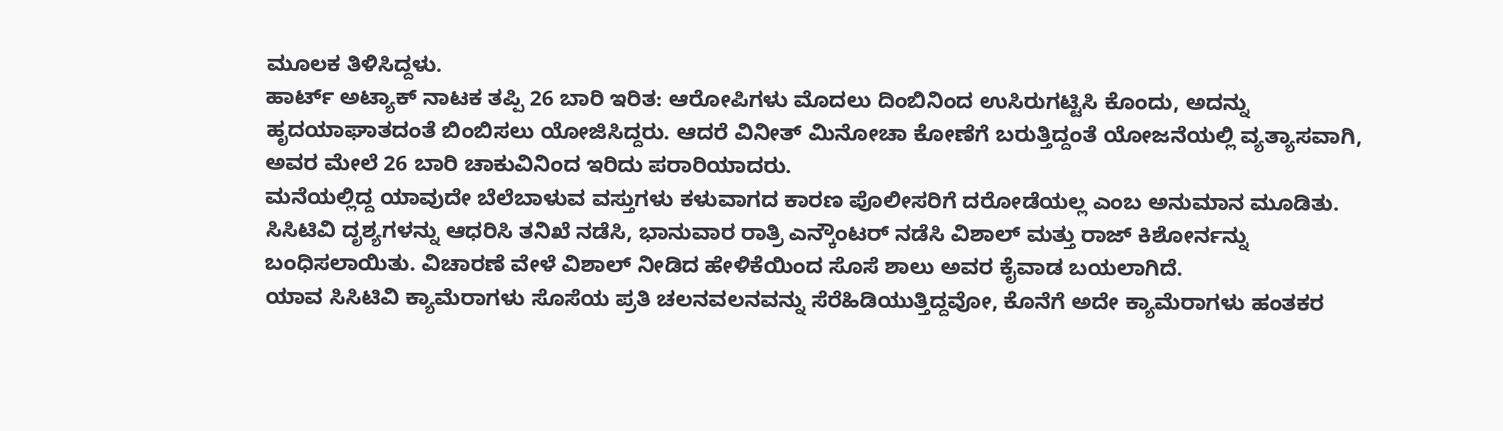ಮೂಲಕ ತಿಳಿಸಿದ್ದಳು.
ಹಾರ್ಟ್ ಅಟ್ಯಾಕ್ ನಾಟಕ ತಪ್ಪಿ 26 ಬಾರಿ ಇರಿತ: ಆರೋಪಿಗಳು ಮೊದಲು ದಿಂಬಿನಿಂದ ಉಸಿರುಗಟ್ಟಿಸಿ ಕೊಂದು, ಅದನ್ನು ಹೃದಯಾಘಾತದಂತೆ ಬಿಂಬಿಸಲು ಯೋಜಿಸಿದ್ದರು. ಆದರೆ ವಿನೀತ್ ಮಿನೋಚಾ ಕೋಣೆಗೆ ಬರುತ್ತಿದ್ದಂತೆ ಯೋಜನೆಯಲ್ಲಿ ವ್ಯತ್ಯಾಸವಾಗಿ, ಅವರ ಮೇಲೆ 26 ಬಾರಿ ಚಾಕುವಿನಿಂದ ಇರಿದು ಪರಾರಿಯಾದರು.
ಮನೆಯಲ್ಲಿದ್ದ ಯಾವುದೇ ಬೆಲೆಬಾಳುವ ವಸ್ತುಗಳು ಕಳುವಾಗದ ಕಾರಣ ಪೊಲೀಸರಿಗೆ ದರೋಡೆಯಲ್ಲ ಎಂಬ ಅನುಮಾನ ಮೂಡಿತು. ಸಿಸಿಟಿವಿ ದೃಶ್ಯಗಳನ್ನು ಆಧರಿಸಿ ತನಿಖೆ ನಡೆಸಿ, ಭಾನುವಾರ ರಾತ್ರಿ ಎನ್ಕೌಂಟರ್ ನಡೆಸಿ ವಿಶಾಲ್ ಮತ್ತು ರಾಜ್ ಕಿಶೋರ್ನನ್ನು ಬಂಧಿಸಲಾಯಿತು. ವಿಚಾರಣೆ ವೇಳೆ ವಿಶಾಲ್ ನೀಡಿದ ಹೇಳಿಕೆಯಿಂದ ಸೊಸೆ ಶಾಲು ಅವರ ಕೈವಾಡ ಬಯಲಾಗಿದೆ.
ಯಾವ ಸಿಸಿಟಿವಿ ಕ್ಯಾಮೆರಾಗಳು ಸೊಸೆಯ ಪ್ರತಿ ಚಲನವಲನವನ್ನು ಸೆರೆಹಿಡಿಯುತ್ತಿದ್ದವೋ, ಕೊನೆಗೆ ಅದೇ ಕ್ಯಾಮೆರಾಗಳು ಹಂತಕರ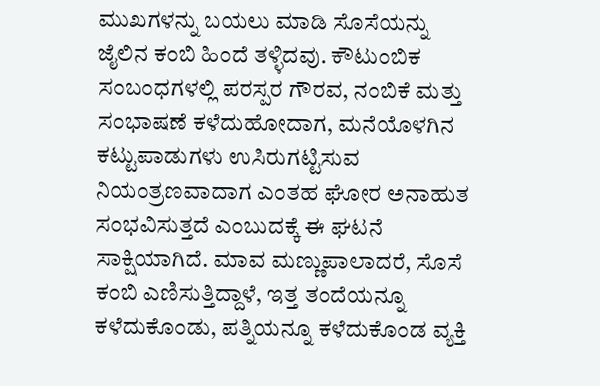ಮುಖಗಳನ್ನು ಬಯಲು ಮಾಡಿ ಸೊಸೆಯನ್ನು ಜೈಲಿನ ಕಂಬಿ ಹಿಂದೆ ತಳ್ಳಿದವು. ಕೌಟುಂಬಿಕ ಸಂಬಂಧಗಳಲ್ಲಿ ಪರಸ್ಪರ ಗೌರವ, ನಂಬಿಕೆ ಮತ್ತು ಸಂಭಾಷಣೆ ಕಳೆದುಹೋದಾಗ, ಮನೆಯೊಳಗಿನ ಕಟ್ಟುಪಾಡುಗಳು ಉಸಿರುಗಟ್ಟಿಸುವ ನಿಯಂತ್ರಣವಾದಾಗ ಎಂತಹ ಘೋರ ಅನಾಹುತ ಸಂಭವಿಸುತ್ತದೆ ಎಂಬುದಕ್ಕೆ ಈ ಘಟನೆ ಸಾಕ್ಷಿಯಾಗಿದೆ. ಮಾವ ಮಣ್ಣುಪಾಲಾದರೆ, ಸೊಸೆ ಕಂಬಿ ಎಣಿಸುತ್ತಿದ್ದಾಳೆ, ಇತ್ತ ತಂದೆಯನ್ನೂ ಕಳೆದುಕೊಂಡು, ಪತ್ನಿಯನ್ನೂ ಕಳೆದುಕೊಂಡ ವ್ಯಕ್ತಿ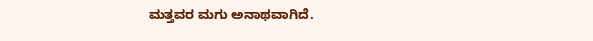ಮತ್ತವರ ಮಗು ಅನಾಥವಾಗಿದೆ.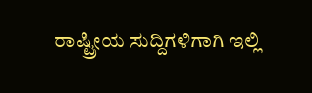ರಾಷ್ಟ್ರೀಯ ಸುದ್ದಿಗಳಿಗಾಗಿ ಇಲ್ಲಿ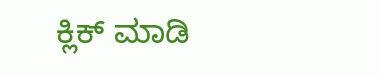ಕ್ಲಿಕ್ ಮಾಡಿ